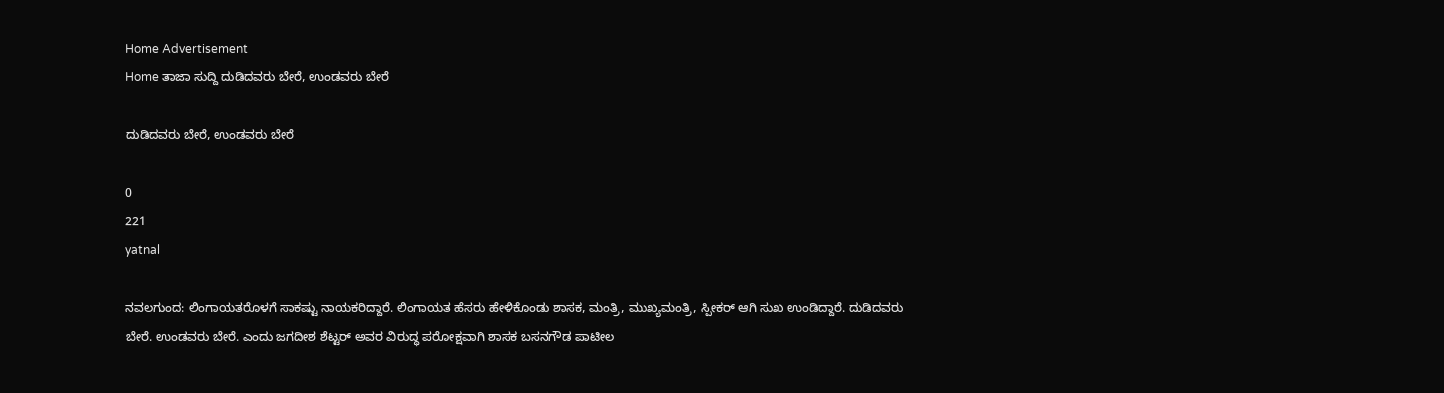Home Advertisement
Home ತಾಜಾ ಸುದ್ದಿ ದುಡಿದವರು ಬೇರೆ, ಉಂಡವರು ಬೇರೆ

ದುಡಿದವರು ಬೇರೆ, ಉಂಡವರು ಬೇರೆ

0
221
yatnal

ನವಲಗುಂದ: ಲಿಂಗಾಯತರೊಳಗೆ ಸಾಕಷ್ಟು ನಾಯಕರಿದ್ದಾರೆ. ಲಿಂಗಾಯತ ಹೆಸರು ಹೇಳಿಕೊಂಡು ಶಾಸಕ, ಮಂತ್ರಿ, ಮುಖ್ಯಮಂತ್ರಿ, ಸ್ಪೀಕರ್ ಆಗಿ ಸುಖ ಉಂಡಿದ್ದಾರೆ. ದುಡಿದವರು ಬೇರೆ. ಉಂಡವರು ಬೇರೆ. ಎಂದು ಜಗದೀಶ ಶೆಟ್ಟರ್ ಅವರ ವಿರುದ್ಧ ಪರೋಕ್ಷವಾಗಿ ಶಾಸಕ ಬಸನಗೌಡ ಪಾಟೀಲ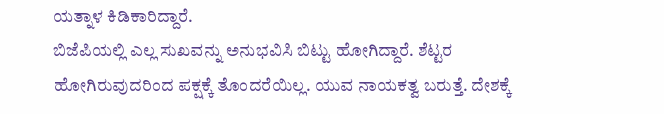ಯತ್ನಾಳ ಕಿಡಿಕಾರಿದ್ದಾರೆ.
ಬಿಜೆಪಿಯಲ್ಲಿ ಎಲ್ಲ ಸುಖವನ್ನು ಅನುಭವಿಸಿ ಬಿಟ್ಟು ಹೋಗಿದ್ದಾರೆ. ಶೆಟ್ಟರ ಹೋಗಿರುವುದರಿಂದ ಪಕ್ಷಕ್ಕೆ ತೊಂದರೆಯಿಲ್ಲ. ಯುವ ನಾಯಕತ್ವ ಬರುತ್ತೆ. ದೇಶಕ್ಕೆ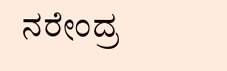ನರೇಂದ್ರ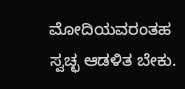ಮೋದಿಯವರಂತಹ ಸ್ವಚ್ಛ ಆಡಳಿತ ಬೇಕು.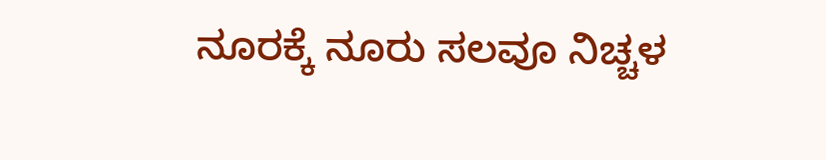ನೂರಕ್ಕೆ ನೂರು ಸಲವೂ ನಿಚ್ಚಳ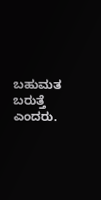ಬಹುಮತ ಬರುತ್ತೆ ಎಂದರು.